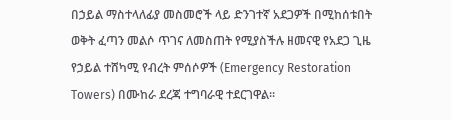በኃይል ማስተላለፊያ መስመሮች ላይ ድንገተኛ አደጋዎች በሚከሰቱበት ወቅት ፈጣን መልሶ ጥገና ለመስጠት የሚያስችሉ ዘመናዊ የአደጋ ጊዜ የኃይል ተሸካሚ የብረት ምሰሶዎች (Emergency Restoration Towers) በሙከራ ደረጃ ተግባራዊ ተደርገዋል።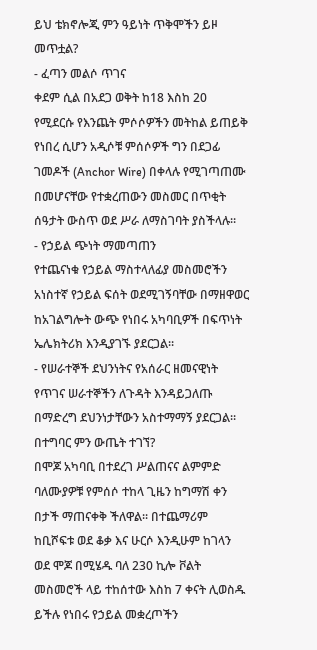ይህ ቴክኖሎጂ ምን ዓይነት ጥቅሞችን ይዞ መጥቷል?
- ፈጣን መልሶ ጥገና
ቀደም ሲል በአደጋ ወቅት ከ18 እስከ 20 የሚደርሱ የእንጨት ምሶሶዎችን መትከል ይጠይቅ የነበረ ሲሆን አዲሶቹ ምሰሶዎች ግን በደጋፊ ገመዶች (Anchor Wire) በቀላሉ የሚገጣጠሙ በመሆናቸው የተቋረጠውን መስመር በጥቂት ሰዓታት ውስጥ ወደ ሥራ ለማስገባት ያስችላሉ።
- የኃይል ጭነት ማመጣጠን
የተጨናነቁ የኃይል ማስተላለፊያ መስመሮችን አነስተኛ የኃይል ፍሰት ወደሚገኝባቸው በማዘዋወር ከአገልግሎት ውጭ የነበሩ አካባቢዎች በፍጥነት ኤሌክትሪክ እንዲያገኙ ያደርጋል።
- የሠራተኞች ደህንነትና የአሰራር ዘመናዊነት
የጥገና ሠራተኞችን ለጉዳት እንዳይጋለጡ በማድረግ ደህንነታቸውን አስተማማኝ ያደርጋል።
በተግባር ምን ውጤት ተገኘ?
በሞጆ አካባቢ በተደረገ ሥልጠናና ልምምድ ባለሙያዎቹ የምሰሶ ተከላ ጊዜን ከግማሽ ቀን በታች ማጠናቀቅ ችለዋል፡፡ በተጨማሪም ከቢሾፍቱ ወደ ቆቃ እና ሁርሶ እንዲሁም ከገላን ወደ ሞጆ በሚሄዱ ባለ 230 ኪሎ ቮልት መስመሮች ላይ ተከሰተው እስከ 7 ቀናት ሊወስዱ ይችሉ የነበሩ የኃይል መቋረጦችን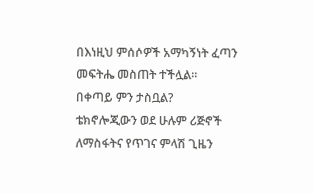በእነዚህ ምሰሶዎች አማካኝነት ፈጣን መፍትሔ መስጠት ተችሏል።
በቀጣይ ምን ታስቧል?
ቴክኖሎጂውን ወደ ሁሉም ሪጅኖች ለማስፋትና የጥገና ምላሽ ጊዜን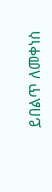ይበልጥ ለመቀነስ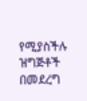የሚያስችሉ ዝግጅቶች በመደረግ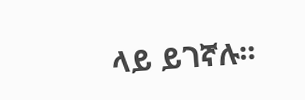ላይ ይገኛሉ።